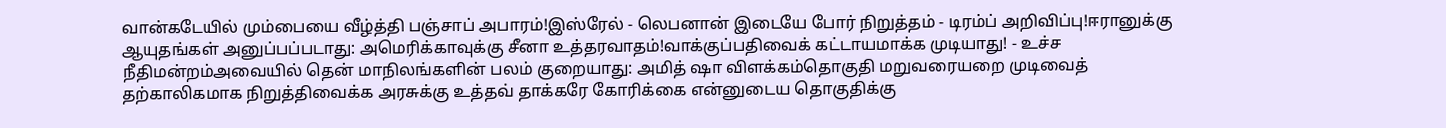வான்கடேயில் மும்பையை வீழ்த்தி பஞ்சாப் அபாரம்!இஸ்ரேல் - லெபனான் இடையே போர் நிறுத்தம் - டிரம்ப் அறிவிப்பு!ஈரானுக்கு ஆயுதங்கள் அனுப்பப்படாது: அமெரிக்காவுக்கு சீனா உத்தரவாதம்!வாக்குப்பதிவைக் கட்டாயமாக்க முடியாது! - உச்ச நீதிமன்றம்அவையில் தென் மாநிலங்களின் பலம் குறையாது: அமித் ஷா விளக்கம்தொகுதி மறுவரையறை முடிவைத் தற்காலிகமாக நிறுத்திவைக்க அரசுக்கு உத்தவ் தாக்கரே கோரிக்கை என்னுடைய தொகுதிக்கு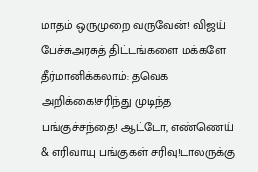மாதம் ஒருமுறை வருவேன்! விஜய் பேச்சுஅரசுத் திட்டங்களை மக்களே தீர்மானிக்கலாம்: தவெக அறிக்கை!சரிந்து முடிந்த பங்குச்சந்தை! ஆட்டோ, எண்ணெய் & எரிவாயு பங்குகள் சரிவு!டாலருக்கு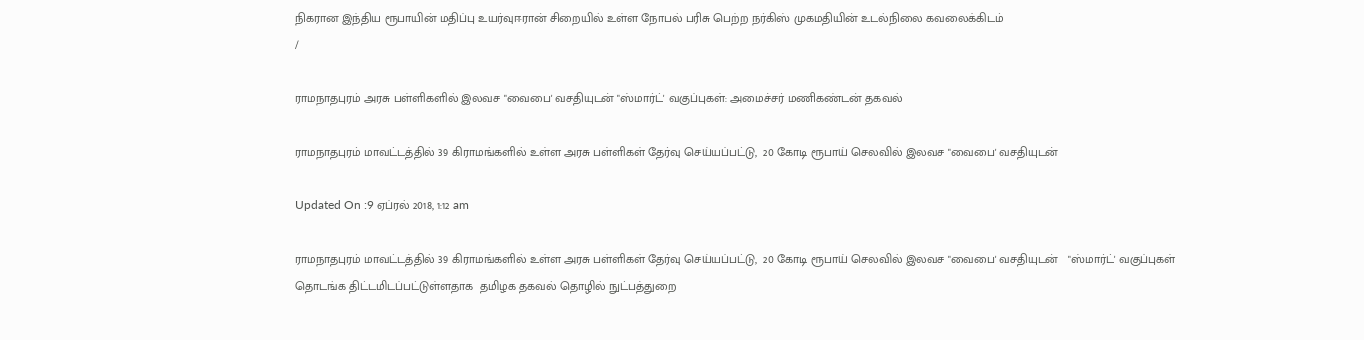நிகரான இந்திய ரூபாயின் மதிப்பு உயர்வுஈரான் சிறையில் உள்ள நோபல் பரிசு பெற்ற நர்கிஸ் முகமதியின் உடல்நிலை கவலைக்கிடம்
/

ராமநாதபுரம் அரசு பள்ளிகளில் இலவச "வைபை' வசதியுடன் "ஸ்மார்ட்' வகுப்புகள்: அமைச்சர் மணிகண்டன் தகவல்

ராமநாதபுரம் மாவட்டத்தில் 39 கிராமங்களில் உள்ள அரசு பள்ளிகள் தேர்வு செய்யப்பட்டு,  20 கோடி ரூபாய் செலவில் இலவச "வைபை' வசதியுடன்

Updated On :9 ஏப்ரல் 2018, 1:12 am

ராமநாதபுரம் மாவட்டத்தில் 39 கிராமங்களில் உள்ள அரசு பள்ளிகள் தேர்வு செய்யப்பட்டு,  20 கோடி ரூபாய் செலவில் இலவச "வைபை' வசதியுடன்   "ஸ்மார்ட்' வகுப்புகள் தொடங்க திட்டமிடப்பட்டுள்ளதாக  தமிழக தகவல் தொழில் நுட்பத்துறை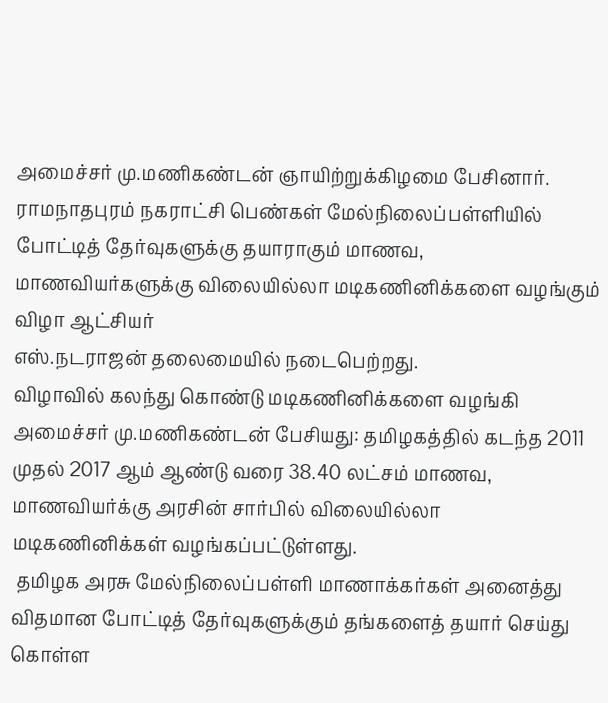அமைச்சர் மு.மணிகண்டன் ஞாயிற்றுக்கிழமை பேசினார்.
ராமநாதபுரம் நகராட்சி பெண்கள் மேல்நிலைப்பள்ளியில்  போட்டித் தேர்வுகளுக்கு தயாராகும் மாணவ,  மாணவியர்களுக்கு விலையில்லா மடிகணினிக்களை வழங்கும் விழா ஆட்சியர்
எஸ்.நடராஜன் தலைமையில் நடைபெற்றது.
விழாவில் கலந்து கொண்டு மடிகணினிக்களை வழங்கி அமைச்சர் மு.மணிகண்டன் பேசியது: தமிழகத்தில் கடந்த 2011 முதல் 2017 ஆம் ஆண்டு வரை 38.40 லட்சம் மாணவ, மாணவியர்க்கு அரசின் சார்பில் விலையில்லா மடிகணினிக்கள் வழங்கப்பட்டுள்ளது.
 தமிழக அரசு மேல்நிலைப்பள்ளி மாணாக்கர்கள் அனைத்து விதமான போட்டித் தேர்வுகளுக்கும் தங்களைத் தயார் செய்து கொள்ள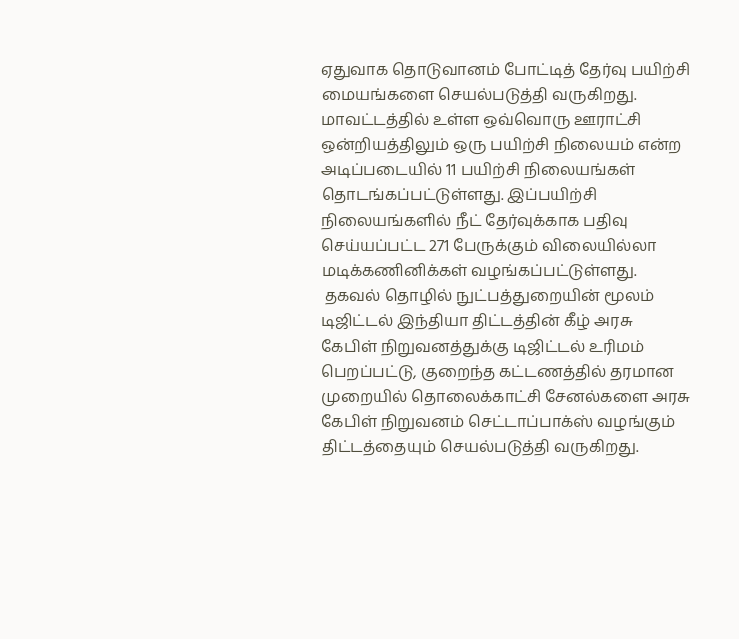ஏதுவாக தொடுவானம் போட்டித் தேர்வு பயிற்சி மையங்களை செயல்படுத்தி வருகிறது.
மாவட்டத்தில் உள்ள ஒவ்வொரு ஊராட்சி ஒன்றியத்திலும் ஒரு பயிற்சி நிலையம் என்ற அடிப்படையில் 11 பயிற்சி நிலையங்கள் தொடங்கப்பட்டுள்ளது. இப்பயிற்சி நிலையங்களில் நீட் தேர்வுக்காக பதிவு  செய்யப்பட்ட 271 பேருக்கும் விலையில்லா மடிக்கணினிக்கள் வழங்கப்பட்டுள்ளது.
 தகவல் தொழில் நுட்பத்துறையின் மூலம் டிஜிட்டல் இந்தியா திட்டத்தின் கீழ் அரசு கேபிள் நிறுவனத்துக்கு டிஜிட்டல் உரிமம் பெறப்பட்டு, குறைந்த கட்டணத்தில் தரமான முறையில் தொலைக்காட்சி சேனல்களை அரசு கேபிள் நிறுவனம் செட்டாப்பாக்ஸ் வழங்கும் திட்டத்தையும் செயல்படுத்தி வருகிறது.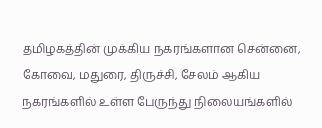தமிழகத்தின் முக்கிய நகரங்களான சென்னை, கோவை, மதுரை, திருச்சி, சேலம் ஆகிய நகரங்களில் உள்ள பேருந்து நிலையங்களில்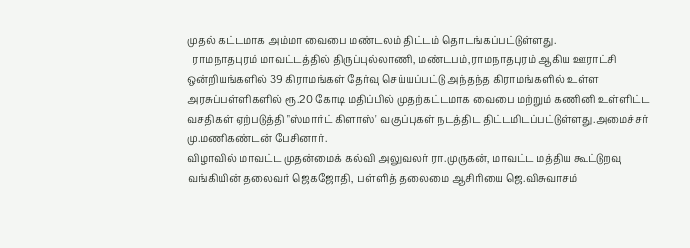முதல் கட்டமாக அம்மா வைபை மண்டலம் திட்டம் தொடங்கப்பட்டுள்ளது.
  ராமநாதபுரம் மாவட்டத்தில் திருப்புல்லாணி, மண்டபம்,ராமநாதபுரம் ஆகிய ஊராட்சி ஒன்றியங்களில் 39 கிராமங்கள் தேர்வு செய்யப்பட்டு அந்தந்த கிராமங்களில் உள்ள அரசுப்பள்ளிகளில் ரூ.20 கோடி மதிப்பில் முதற்கட்டமாக வைபை மற்றும் கணினி உள்ளிட்ட வசதிகள் ஏற்படுத்தி "ஸ்மார்ட் கிளாஸ்' வகுப்புகள் நடத்திட திட்டமிடப்பட்டுள்ளது.அமைச்சர் மு.மணிகண்டன் பேசினார்.
விழாவில் மாவட்ட முதன்மைக் கல்வி அலுவலர் ரா.முருகன், மாவட்ட மத்திய கூட்டுறவு வங்கியின் தலைவர் ஜெகஜோதி, பள்ளித் தலைமை ஆசிரியை ஜெ.விசுவாசம்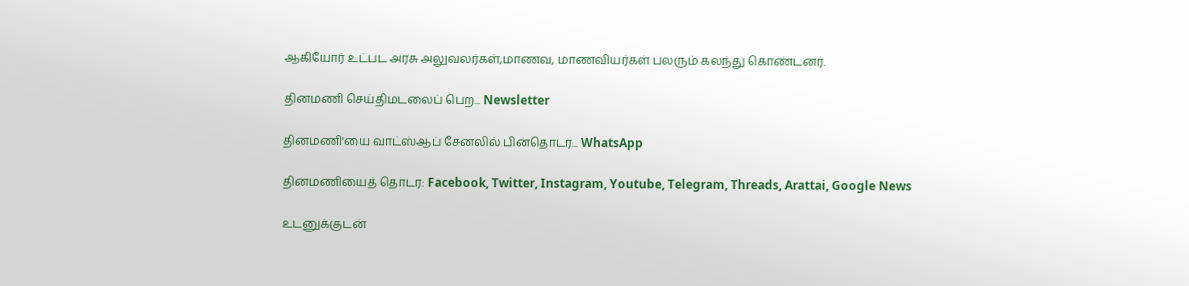ஆகியோர் உட்பட அரசு அலுவலர்கள்,மாணவ, மாணவியர்கள் பலரும் கலந்து கொண்டனர்.

தினமணி செய்திமடலைப் பெற... Newsletter

தினமணி'யை வாட்ஸ்ஆப் சேனலில் பின்தொடர... WhatsApp

தினமணியைத் தொடர: Facebook, Twitter, Instagram, Youtube, Telegram, Threads, Arattai, Google News

உடனுக்குடன்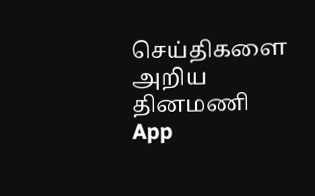செய்திகளை அறிய தினமணி App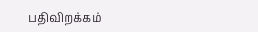பதிவிறக்கம்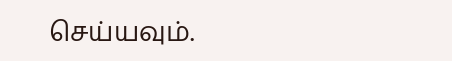செய்யவும்.